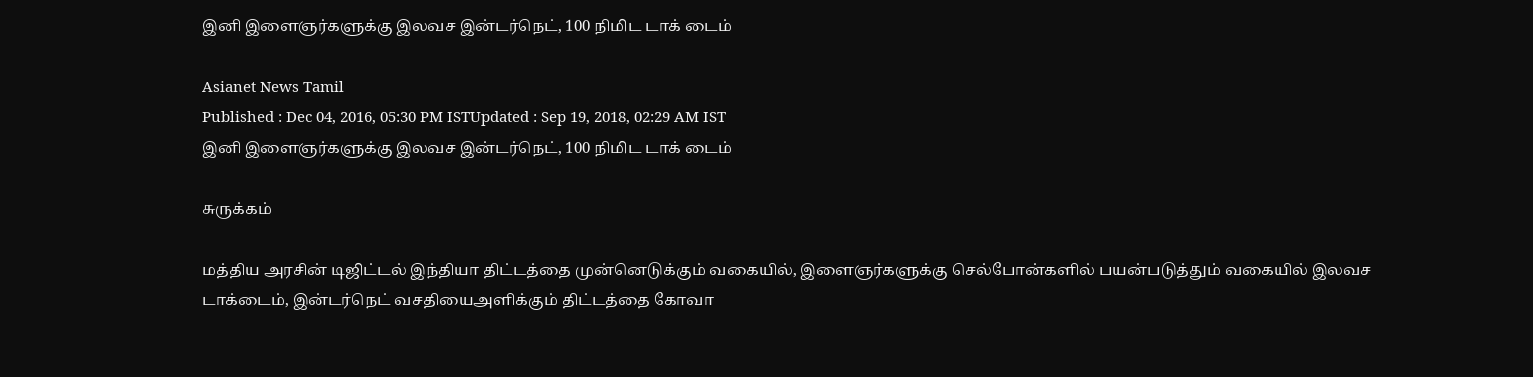இனி இளைஞர்களுக்கு இலவச இன்டர்நெட், 100 நிமிட டாக் டைம்

Asianet News Tamil
Published : Dec 04, 2016, 05:30 PM ISTUpdated : Sep 19, 2018, 02:29 AM IST
இனி இளைஞர்களுக்கு இலவச இன்டர்நெட், 100 நிமிட டாக் டைம்

சுருக்கம்

மத்திய அரசின் டிஜிட்டல் இந்தியா திட்டத்தை முன்னெடுக்கும் வகையில், இளைஞர்களுக்கு செல்போன்களில் பயன்படுத்தும் வகையில் இலவச டாக்டைம், இன்டர்நெட் வசதியைஅளிக்கும் திட்டத்தை கோவா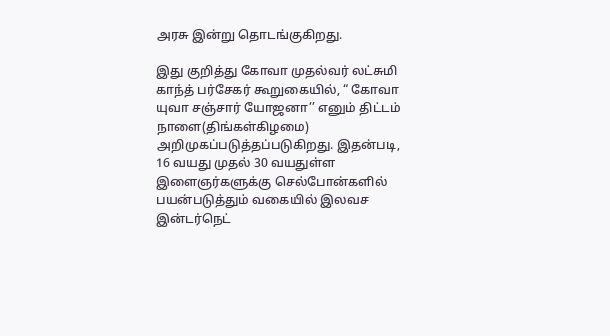அரசு இன்று தொடங்குகிறது.

இது குறித்து கோவா முதல்வர் லட்சுமி காந்த் பர்சேகர் கூறுகையில், “ கோவா யுவா சஞ்சார் யோஜனா’’ எனும் திட்டம் நாளை(திங்கள்கிழமை) அறிமுகப்படுத்தப்படுகிறது. இதன்படி, 16 வயது முதல் 30 வயதுள்ள இளைஞர்களுக்கு செல்போன்களில் பயன்படுத்தும் வகையில் இலவச இன்டர்நெட்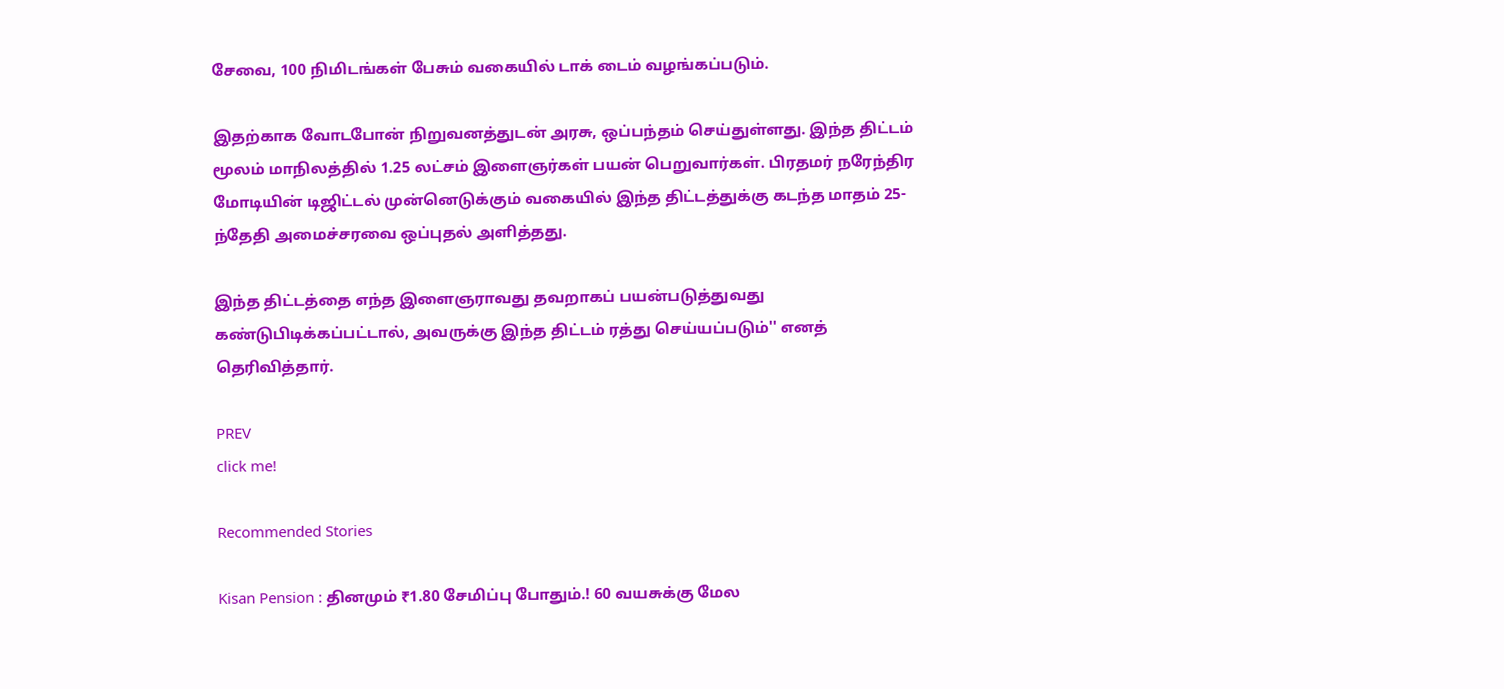சேவை, 100 நிமிடங்கள் பேசும் வகையில் டாக் டைம் வழங்கப்படும்.

இதற்காக வோடபோன் நிறுவனத்துடன் அரசு, ஒப்பந்தம் செய்துள்ளது. இந்த திட்டம் மூலம் மாநிலத்தில் 1.25 லட்சம் இளைஞர்கள் பயன் பெறுவார்கள். பிரதமர் நரேந்திர மோடியின் டிஜிட்டல் முன்னெடுக்கும் வகையில் இந்த திட்டத்துக்கு கடந்த மாதம் 25-ந்தேதி அமைச்சரவை ஒப்புதல் அளித்தது.

இந்த திட்டத்தை எந்த இளைஞராவது தவறாகப் பயன்படுத்துவது கண்டுபிடிக்கப்பட்டால், அவருக்கு இந்த திட்டம் ரத்து செய்யப்படும்'' எனத் தெரிவித்தார்.

PREV
click me!

Recommended Stories

Kisan Pension : தினமும் ₹1.80 சேமிப்பு போதும்.! 60 வயசுக்கு மேல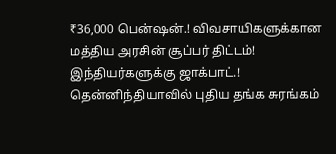₹36,000 பென்ஷன்.! விவசாயிகளுக்கான மத்திய அரசின் சூப்பர் திட்டம்!
இந்தியர்களுக்கு ஜாக்பாட்.! தென்னிந்தியாவில் புதிய தங்க சுரங்கம்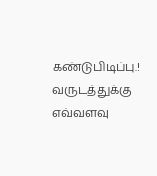கண்டுபிடிப்பு.! வருடத்துக்கு எவ்வளவு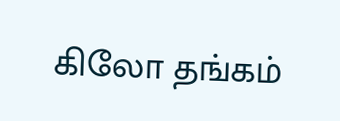கிலோ தங்கம்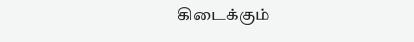கிடைக்கும்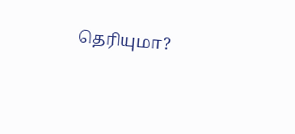தெரியுமா?